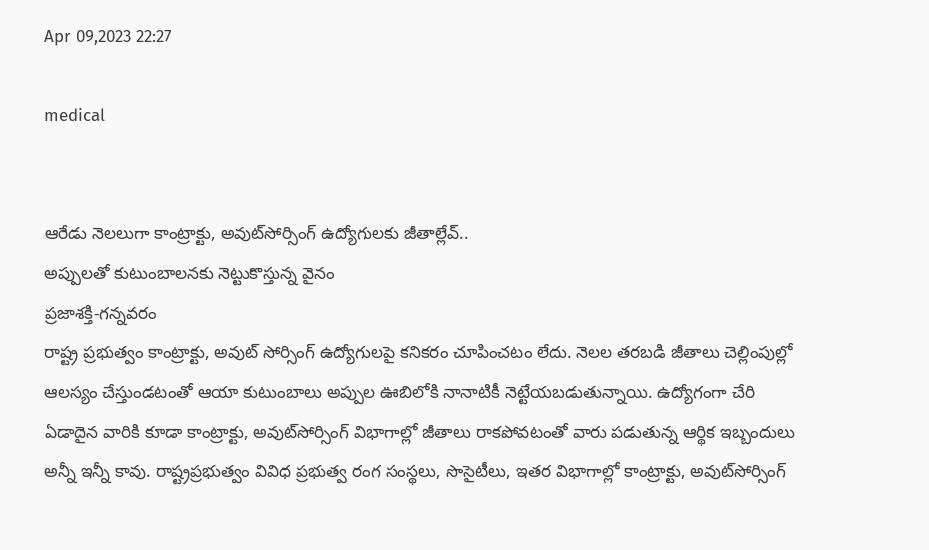Apr 09,2023 22:27

medical


ఆరేడు నెలలుగా కాంట్రాక్టు, అవుట్‌సోర్సింగ్‌ ఉద్యోగులకు జీతాల్లేవ్‌..
అప్పులతో కుటుంబాలనకు నెట్టుకొస్తున్న వైనం
ప్రజాశక్తి-గన్నవరం
రాష్ట్ర ప్రభుత్వం కాంట్రాక్టు, అవుట్‌ సోర్సింగ్‌ ఉద్యోగులపై కనికరం చూపించటం లేదు. నెలల తరబడి జీతాలు చెల్లింపుల్లో ఆలస్యం చేస్తుండటంతో ఆయా కుటుంబాలు అప్పుల ఊబిలోకి నానాటికీ నెట్టేయబడుతున్నాయి. ఉద్యోగంగా చేరి ఏడాదైన వారికి కూడా కాంట్రాక్టు, అవుట్‌సోర్సింగ్‌ విభాగాల్లో జీతాలు రాకపోవటంతో వారు పడుతున్న ఆర్థిక ఇబ్బందులు అన్నీ ఇన్నీ కావు. రాష్ట్రప్రభుత్వం వివిధ ప్రభుత్వ రంగ సంస్థలు, సొసైటీలు, ఇతర విభాగాల్లో కాంట్రాక్టు, అవుట్‌సోర్సింగ్‌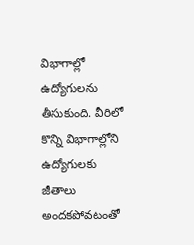విభాగాల్లో ఉద్యోగులను తీసుకుంది. వీరిలో కొన్ని విభాగాల్లోని ఉద్యోగులకు జీతాలు అందకపోవటంతో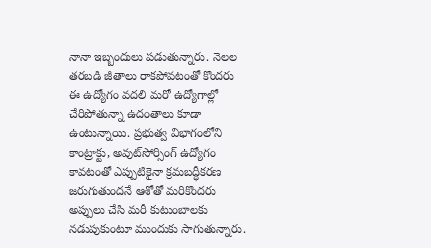నానా ఇబ్బందులు పడుతున్నారు. నెలల తరబడి జీతాలు రాకపోవటంతో కొందరు ఈ ఉద్యోగం వదలి మరో ఉద్యోగాల్లో చేరిపోతున్నా ఉదంతాలు కూడా ఉంటున్నాయి. ప్రభుత్వ విభాగంలోని కాంట్రాక్టు, అవుట్‌సోర్సింగ్‌ ఉద్యోగం కావటంతో ఎప్పుటికైనా క్రమబద్ధీకరణ జరుగుతుందనే ఆశోతో మరికొందరు అప్పులు చేసి మరీ కుటుంబాలకు నడుపుకుంటూ ముందుకు సాగుతున్నారు.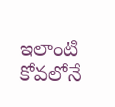ఇలాంటి కోవలోనే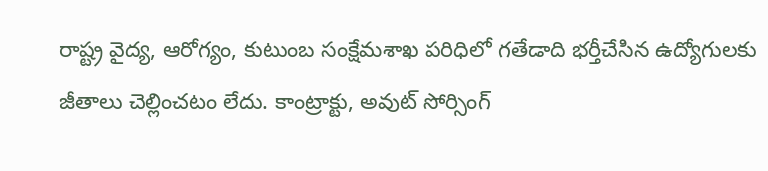రాష్ట్ర వైద్య, ఆరోగ్యం, కుటుంబ సంక్షేమశాఖ పరిధిలో గతేడాది భర్తీచేసిన ఉద్యోగులకు జీతాలు చెల్లించటం లేదు. కాంట్రాక్టు, అవుట్‌ సోర్సింగ్‌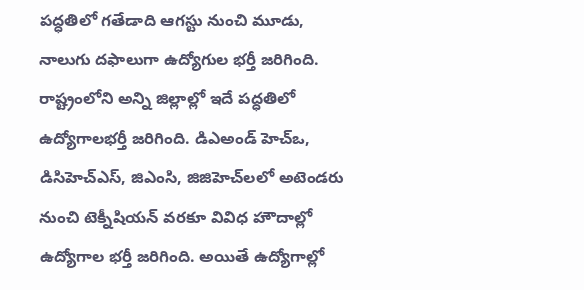పద్ధతిలో గతేడాది ఆగస్టు నుంచి మూడు, నాలుగు దఫాలుగా ఉద్యోగుల భర్తీ జరిగింది. రాష్ట్రంలోని అన్ని జిల్లాల్లో ఇదే పద్ధతిలో ఉద్యోగాలభర్తీ జరిగింది. డిఎఅండ్‌ హెచ్‌ఒ, డిసిహెచ్‌ఎస్‌, జిఎంసి, జిజిహెచ్‌లలో అటెండరు నుంచి టెక్నీషియన్‌ వరకూ వివిధ హౌదాల్లో ఉద్యోగాల భర్తీ జరిగింది. అయితే ఉద్యోగాల్లో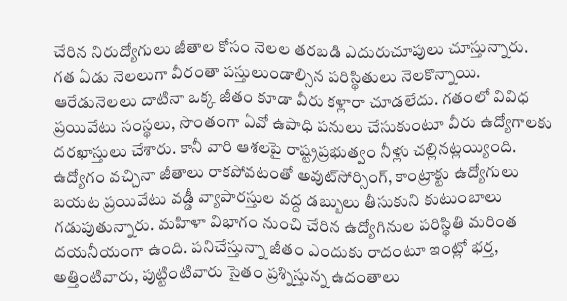చేరిన నిరుద్యోగులు జీతాల కోసం నెలల తరబడి ఎదురుచూపులు చూస్తున్నారు. గత ఏడు నెలలుగా వీరంతా పస్తులుండాల్సిన పరిస్థితులు నెలకొన్నాయి. ఆరేడునెలలు దాటినా ఒక్క జీతం కూడా వీరు కళ్లారా చూడలేదు. గతంలో వివిధ ప్రయివేటు సంస్థలు, సొంతంగా ఏవో ఉపాధి పనులు చేసుకుంటూ వీరు ఉద్యోగాలకు దరఖాస్తులు చేశారు. కానీ వారి ఆశలపై రాష్ట్రప్రభుత్వం నీళ్లు చల్లినట్లయ్యింది. ఉద్యోగం వచ్చినా జీతాలు రాకపోవటంతో అవుట్‌సోర్సింగ్‌, కాంట్రాక్టు ఉద్యోగులు బయట ప్రయివేటు వడ్డీ వ్యాపారస్తుల వద్ద డబ్బులు తీసుకుని కుటుంబాలు గడుపుతున్నారు. మహిళా విభాగం నుంచి చేరిన ఉద్యోగినుల పరిస్థితి మరింత దయనీయంగా ఉంది. పనిచేస్తున్నా జీతం ఎందుకు రాదంటూ ఇంట్లో భర్త, అత్తింటివారు, పుట్టింటివారు సైతం ప్రశ్నిస్తున్న ఉదంతాలు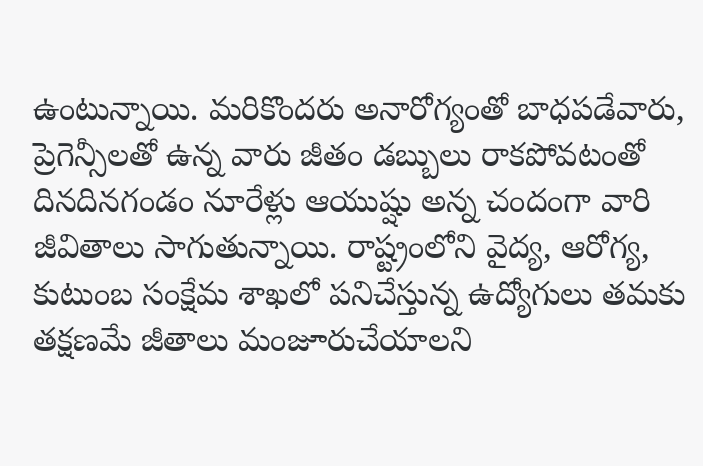ఉంటున్నాయి. మరికొందరు అనారోగ్యంతో బాధపడేవారు, ప్రెగెన్సీలతో ఉన్న వారు జీతం డబ్బులు రాకపోవటంతో దినదినగండం నూరేళ్లు ఆయుష్షు అన్న చందంగా వారి జీవితాలు సాగుతున్నాయి. రాష్ట్రంలోని వైద్య, ఆరోగ్య, కుటుంబ సంక్షేమ శాఖలో పనిచేస్తున్న ఉద్యోగులు తమకు తక్షణమే జీతాలు మంజూరుచేయాలని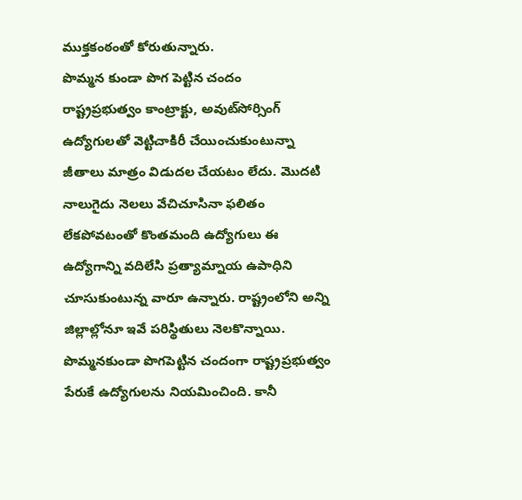ముక్తకంఠంతో కోరుతున్నారు.
పొమ్మన కుండా పొగ పెట్టిన చందం
రాష్ట్రప్రభుత్వం కాంట్రాక్టు, అవుట్‌సోర్సింగ్‌ ఉద్యోగులతో వెట్టిచాకిరీ చేయించుకుంటున్నా జీతాలు మాత్రం విడుదల చేయటం లేదు. మొదటి నాలుగైదు నెలలు వేచిచూసినా ఫలితం లేకపోవటంతో కొంతమంది ఉద్యోగులు ఈ ఉద్యోగాన్ని వదిలేసి ప్రత్యామ్నాయ ఉపాధిని చూసుకుంటున్న వారూ ఉన్నారు. రాష్ట్రంలోని అన్ని జిల్లాల్లోనూ ఇవే పరిస్థితులు నెలకొన్నాయి. పొమ్మనకుండా పొగపెట్టిన చందంగా రాష్ట్రప్రభుత్వం పేరుకే ఉద్యోగులను నియమించింది. కానీ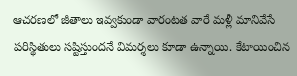ఆచరణలో జీతాలు ఇవ్వకుండా వారంటత వారే మళ్లీ మానివేసే పరిస్థితులు సష్టిస్తుందనే విమర్శలు కూడా ఉన్నాయి. కేటాయించిన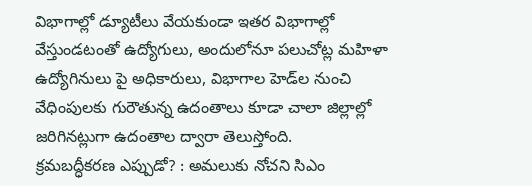విభాగాల్లో డ్యూటీలు వేయకుండా ఇతర విభాగాల్లో వేస్తుండటంతో ఉద్యోగులు, అందులోనూ పలుచోట్ల మహిళా ఉద్యోగినులు పై అధికారులు, విభాగాల హెడ్‌ల నుంచి వేధింపులకు గురౌతున్న ఉదంతాలు కూడా చాలా జిల్లాల్లో జరిగినట్లుగా ఉదంతాల ద్వారా తెలుస్తోంది.
క్రమబద్ధీకరణ ఎప్పుడో? : అమలుకు నోచని సిఎం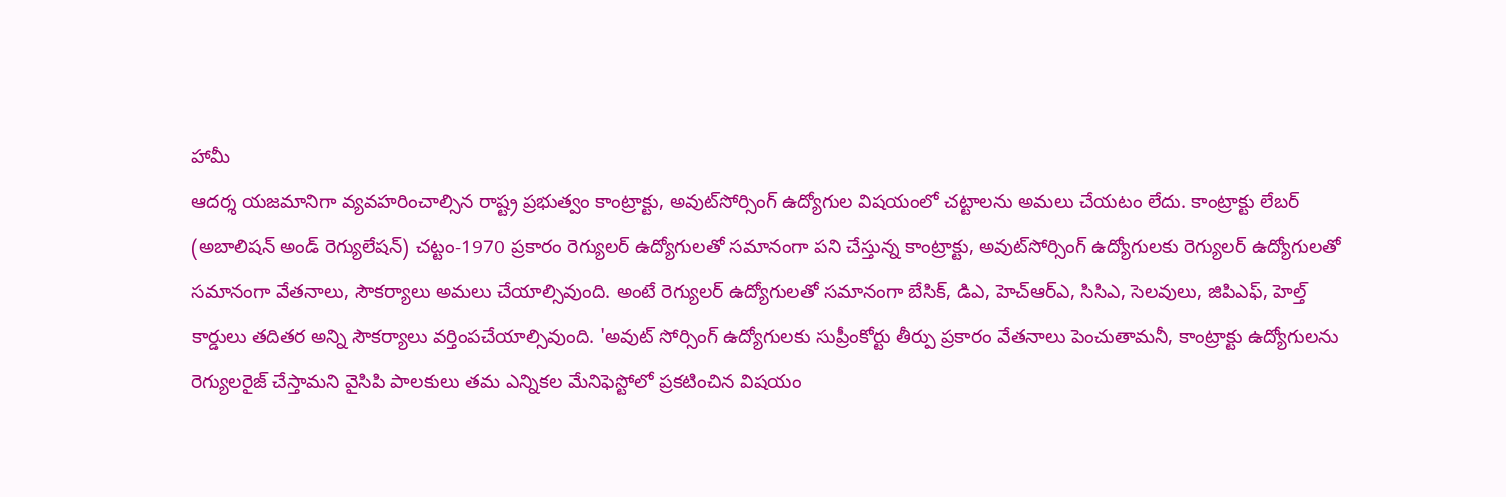హామీ
ఆదర్శ యజమానిగా వ్యవహరించాల్సిన రాష్ట్ర ప్రభుత్వం కాంట్రాక్టు, అవుట్‌సోర్సింగ్‌ ఉద్యోగుల విషయంలో చట్టాలను అమలు చేయటం లేదు. కాంట్రాక్టు లేబర్‌ (అబాలిషన్‌ అండ్‌ రెగ్యులేషన్‌) చట్టం-1970 ప్రకారం రెగ్యులర్‌ ఉద్యోగులతో సమానంగా పని చేస్తున్న కాంట్రాక్టు, అవుట్‌సోర్సింగ్‌ ఉద్యోగులకు రెగ్యులర్‌ ఉద్యోగులతో సమానంగా వేతనాలు, సౌకర్యాలు అమలు చేయాల్సివుంది. అంటే రెగ్యులర్‌ ఉద్యోగులతో సమానంగా బేసిక్‌, డిఎ, హెచ్‌ఆర్‌ఎ, సిసిఎ, సెలవులు, జిపిఎఫ్‌, హెల్త్‌ కార్డులు తదితర అన్ని సౌకర్యాలు వర్తింపచేయాల్సివుంది. 'అవుట్‌ సోర్సింగ్‌ ఉద్యోగులకు సుప్రీంకోర్టు తీర్పు ప్రకారం వేతనాలు పెంచుతామనీ, కాంట్రాక్టు ఉద్యోగులను రెగ్యులరైజ్‌ చేస్తామని వైసిపి పాలకులు తమ ఎన్నికల మేనిఫెస్టోలో ప్రకటించిన విషయం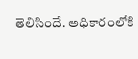తెలిసిందే. అధికారంలోకి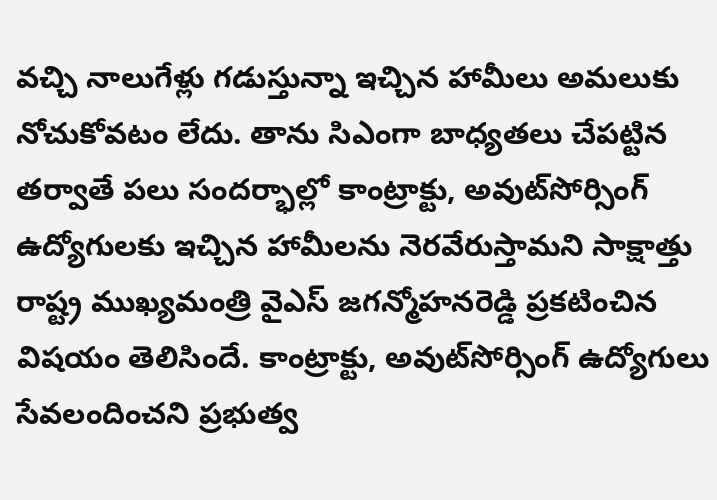వచ్చి నాలుగేళ్లు గడుస్తున్నా ఇచ్చిన హామీలు అమలుకు నోచుకోవటం లేదు. తాను సిఎంగా బాధ్యతలు చేపట్టిన తర్వాతే పలు సందర్భాల్లో కాంట్రాక్టు, అవుట్‌సోర్సింగ్‌ ఉద్యోగులకు ఇచ్చిన హామీలను నెరవేరుస్తామని సాక్షాత్తు రాష్ట్ర ముఖ్యమంత్రి వైఎస్‌ జగన్మోహనరెడ్డి ప్రకటించిన విషయం తెలిసిందే. కాంట్రాక్టు, అవుట్‌సోర్సింగ్‌ ఉద్యోగులు సేవలందించని ప్రభుత్వ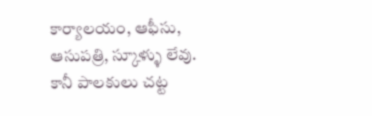కార్యాలయం, ఆఫీసు, ఆసుపత్రి, స్కూళ్ళు లేవు. కానీ పాలకులు చట్ట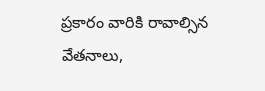ప్రకారం వారికి రావాల్సిన వేతనాలు,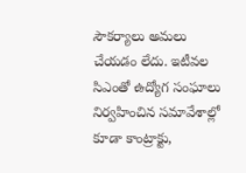సౌకర్యాలు అమలు చేయడం లేదు. ఇటీవల సిఎంతో ఉద్యోగ సంఘాలు నిర్వహించిన సమావేశాల్లో కూడా కాంట్రాక్టు,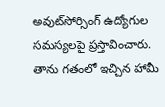అవుట్‌సోర్సింగ్‌ ఉద్యోగుల సమస్యలపై ప్రస్తావించారు. తాను గతంలో ఇచ్చిన హామీ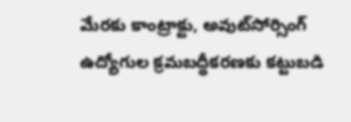మేరకు కాంట్రాక్టు, అవుట్‌సోర్సింగ్‌ ఉద్యోగుల క్రమబద్ధీకరణకు కట్టుబడి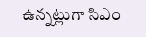ఉన్నట్లుగా సిఎం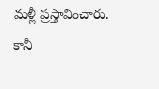మళ్లీ ప్రస్తావించారు. కానీ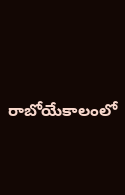రాబోయేకాలంలో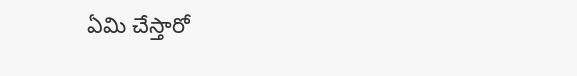ఏమి చేస్తారో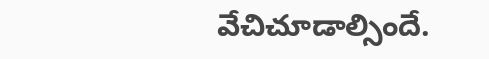వేచిచూడాల్సిందే.